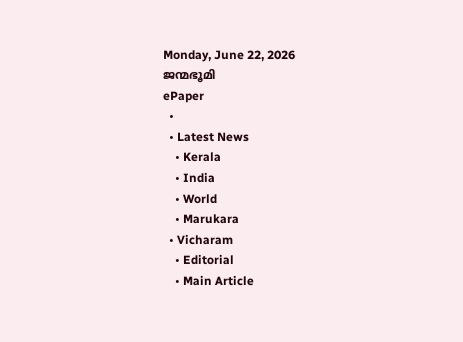Monday, June 22, 2026
ജന്മഭൂമി
ePaper
  •
  • Latest News
    • Kerala
    • India
    • World
    • Marukara
  • Vicharam
    • Editorial
    • Main Article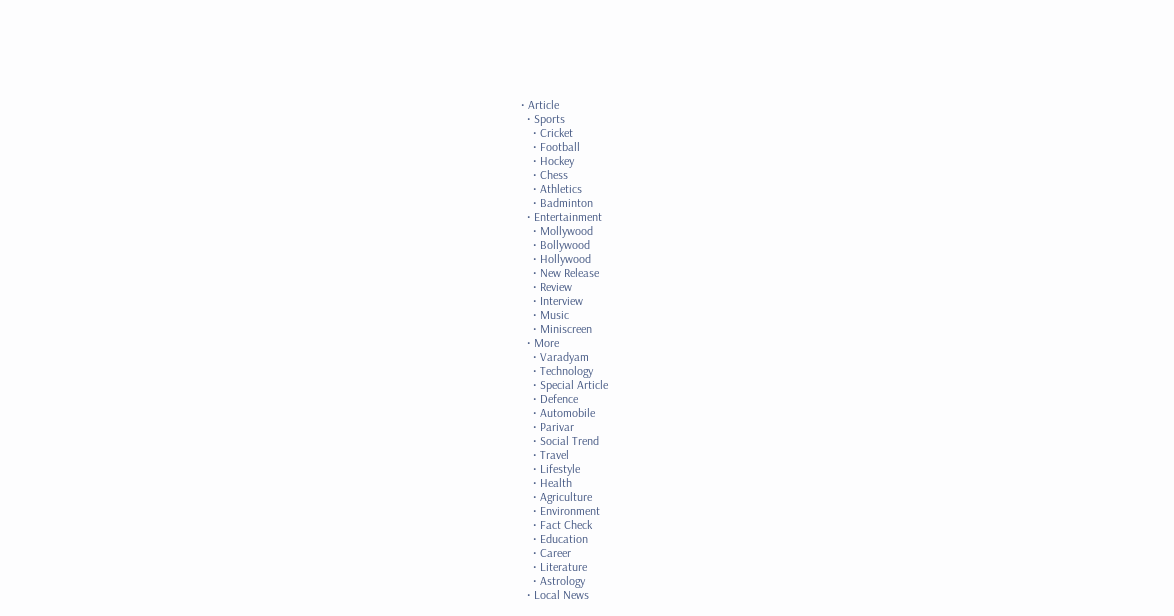• Article
  • Sports
    • Cricket
    • Football
    • Hockey
    • Chess
    • Athletics
    • Badminton
  • Entertainment
    • Mollywood
    • Bollywood
    • Hollywood
    • New Release
    • Review
    • Interview
    • Music
    • Miniscreen
  • More
    • Varadyam
    • Technology
    • Special Article
    • Defence
    • Automobile
    • Parivar
    • Social Trend
    • Travel
    • Lifestyle
    • Health
    • Agriculture
    • Environment
    • Fact Check
    • Education
    • Career
    • Literature
    • Astrology
  • Local News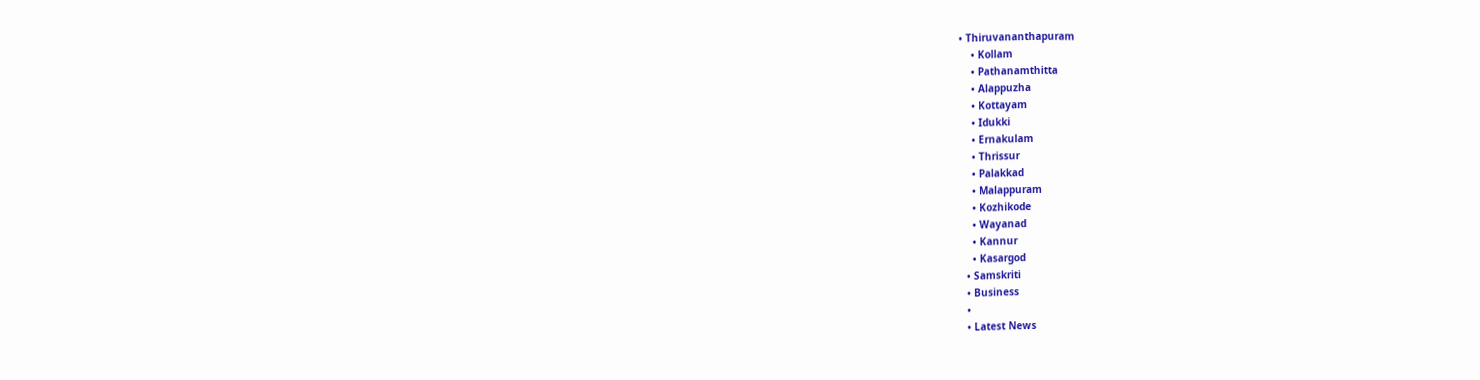• Thiruvananthapuram
    • Kollam
    • Pathanamthitta
    • Alappuzha
    • Kottayam
    • Idukki
    • Ernakulam
    • Thrissur
    • Palakkad
    • Malappuram
    • Kozhikode
    • Wayanad
    • Kannur
    • Kasargod
  • Samskriti
  • Business
  •
  • Latest News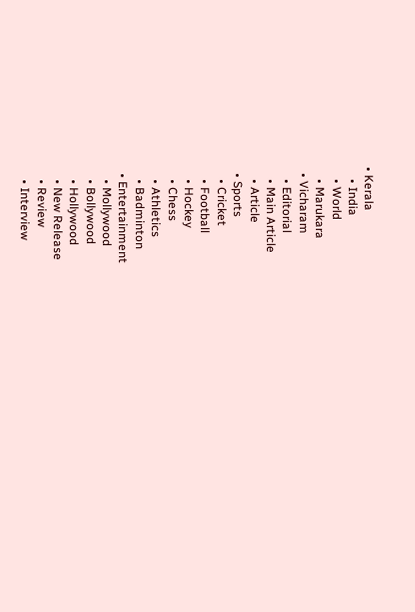• Kerala
    • India
    • World
    • Marukara
  • Vicharam
    • Editorial
    • Main Article
    • Article
  • Sports
    • Cricket
    • Football
    • Hockey
    • Chess
    • Athletics
    • Badminton
  • Entertainment
    • Mollywood
    • Bollywood
    • Hollywood
    • New Release
    • Review
    • Interview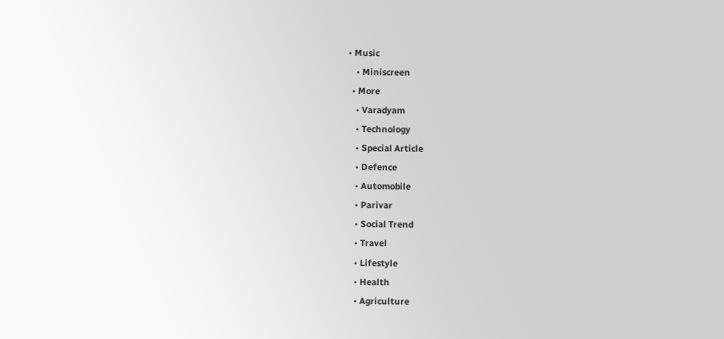• Music
    • Miniscreen
  • More
    • Varadyam
    • Technology
    • Special Article
    • Defence
    • Automobile
    • Parivar
    • Social Trend
    • Travel
    • Lifestyle
    • Health
    • Agriculture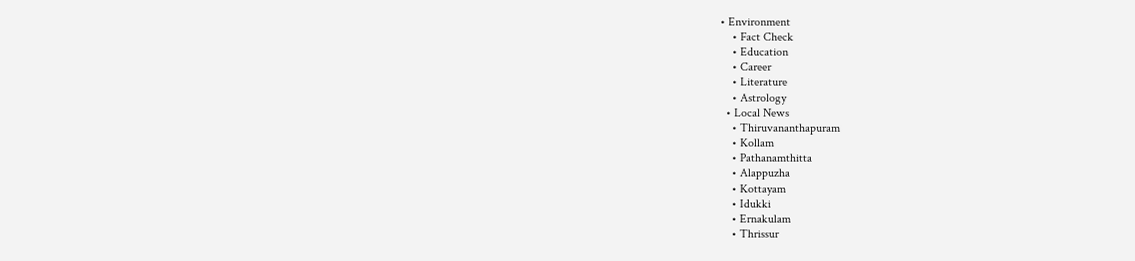• Environment
    • Fact Check
    • Education
    • Career
    • Literature
    • Astrology
  • Local News
    • Thiruvananthapuram
    • Kollam
    • Pathanamthitta
    • Alappuzha
    • Kottayam
    • Idukki
    • Ernakulam
    • Thrissur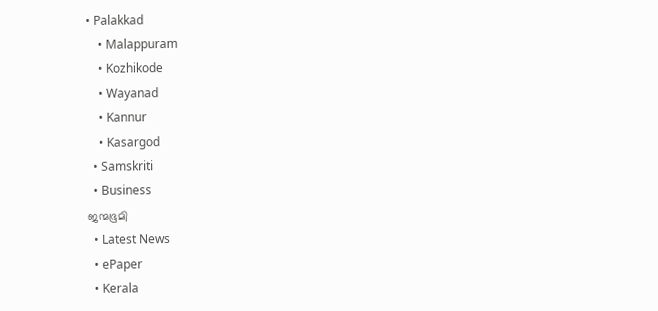• Palakkad
    • Malappuram
    • Kozhikode
    • Wayanad
    • Kannur
    • Kasargod
  • Samskriti
  • Business
ജന്മഭൂമി
  • Latest News
  • ePaper
  • Kerala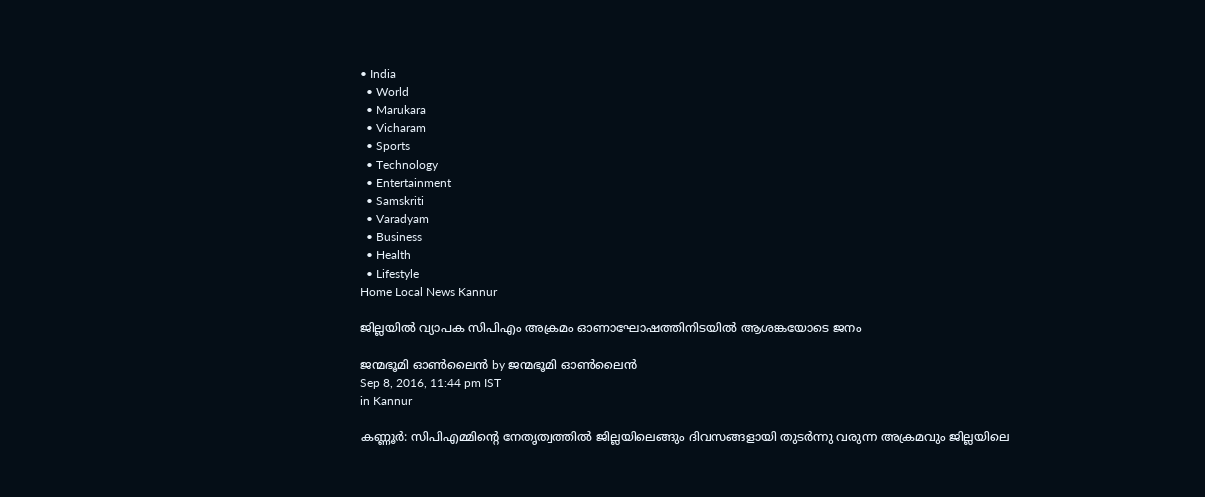• India
  • World
  • Marukara
  • Vicharam
  • Sports
  • Technology
  • Entertainment
  • Samskriti
  • Varadyam
  • Business
  • Health
  • Lifestyle
Home Local News Kannur

ജില്ലയില്‍ വ്യാപക സിപിഎം അക്രമം ഓണാഘോഷത്തിനിടയില്‍ ആശങ്കയോടെ ജനം

ജന്മഭൂമി ഓണ്‍ലൈന്‍ by ജന്മഭൂമി ഓണ്‍ലൈന്‍
Sep 8, 2016, 11:44 pm IST
in Kannur

കണ്ണൂര്‍: സിപിഎമ്മിന്റെ നേതൃത്വത്തില്‍ ജില്ലയിലെങ്ങും ദിവസങ്ങളായി തുടര്‍ന്നു വരുന്ന അക്രമവും ജില്ലയിലെ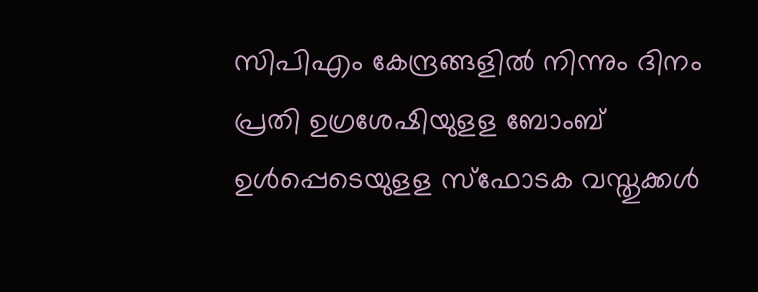സിപിഎം കേന്ദ്രങ്ങളില്‍ നിന്നും ദിനം പ്രതി ഉഗ്രശേഷിയുളള ബോംബ് ഉള്‍പ്പെടെയുളള സ്‌ഫോടക വസ്തുക്കള്‍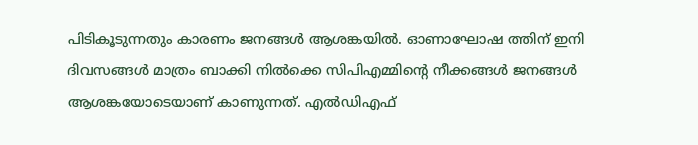പിടികൂടുന്നതും കാരണം ജനങ്ങള്‍ ആശങ്കയില്‍. ഓണാഘോഷ ത്തിന് ഇനി ദിവസങ്ങള്‍ മാത്രം ബാക്കി നില്‍ക്കെ സിപിഎമ്മിന്റെ നീക്കങ്ങള്‍ ജനങ്ങള്‍ ആശങ്കയോടെയാണ് കാണുന്നത്. എല്‍ഡിഎഫ്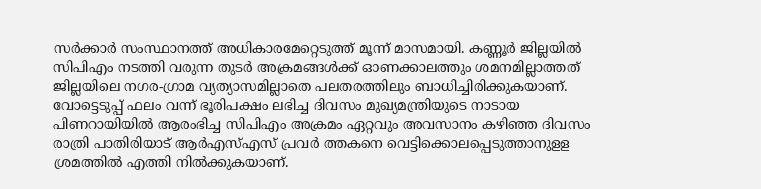സര്‍ക്കാര്‍ സംസ്ഥാനത്ത് അധികാരമേറ്റെടുത്ത് മൂന്ന് മാസമായി. കണ്ണൂര്‍ ജില്ലയില്‍ സിപിഎം നടത്തി വരുന്ന തുടര്‍ അക്രമങ്ങള്‍ക്ക് ഓണക്കാലത്തും ശമനമില്ലാത്തത് ജില്ലയിലെ നഗര-ഗ്രാമ വ്യത്യാസമില്ലാതെ പലതരത്തിലും ബാധിച്ചിരിക്കുകയാണ്. വോട്ടെടുപ്പ് ഫലം വന്ന് ഭൂരിപക്ഷം ലഭിച്ച ദിവസം മുഖ്യമന്ത്രിയുടെ നാടായ പിണറായിയില്‍ ആരംഭിച്ച സിപിഎം അക്രമം ഏറ്റവും അവസാനം കഴിഞ്ഞ ദിവസം രാത്രി പാതിരിയാട് ആര്‍എസ്എസ് പ്രവര്‍ ത്തകനെ വെട്ടിക്കൊലപ്പെടുത്താനുളള ശ്രമത്തില്‍ എത്തി നില്‍ക്കുകയാണ്.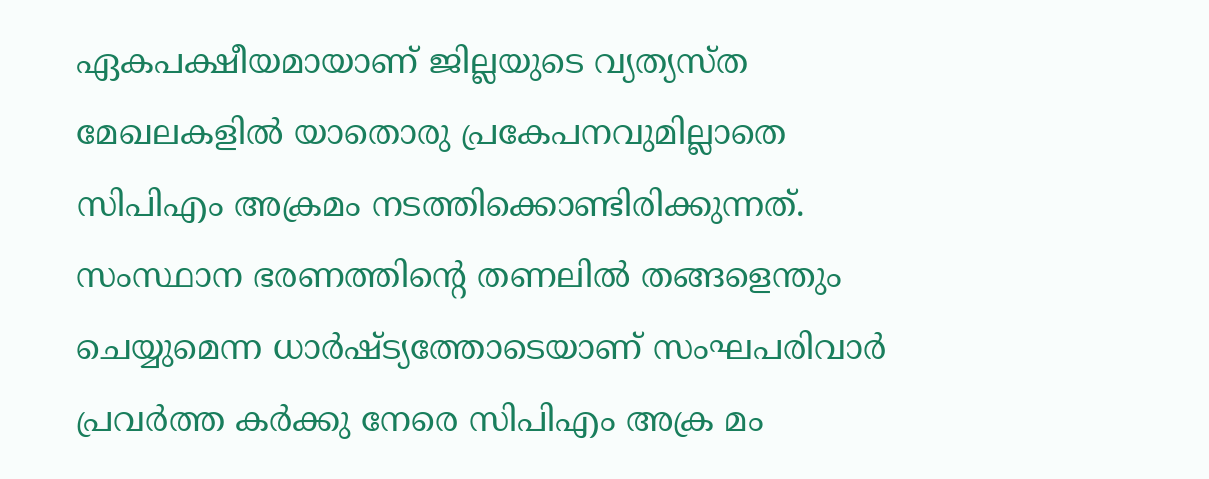ഏകപക്ഷീയമായാണ് ജില്ലയുടെ വ്യത്യസ്ത മേഖലകളില്‍ യാതൊരു പ്രകേപനവുമില്ലാതെ സിപിഎം അക്രമം നടത്തിക്കൊണ്ടിരിക്കുന്നത്. സംസ്ഥാന ഭരണത്തിന്റെ തണലില്‍ തങ്ങളെന്തും ചെയ്യുമെന്ന ധാര്‍ഷ്ട്യത്തോടെയാണ് സംഘപരിവാര്‍ പ്രവര്‍ത്ത കര്‍ക്കു നേരെ സിപിഎം അക്ര മം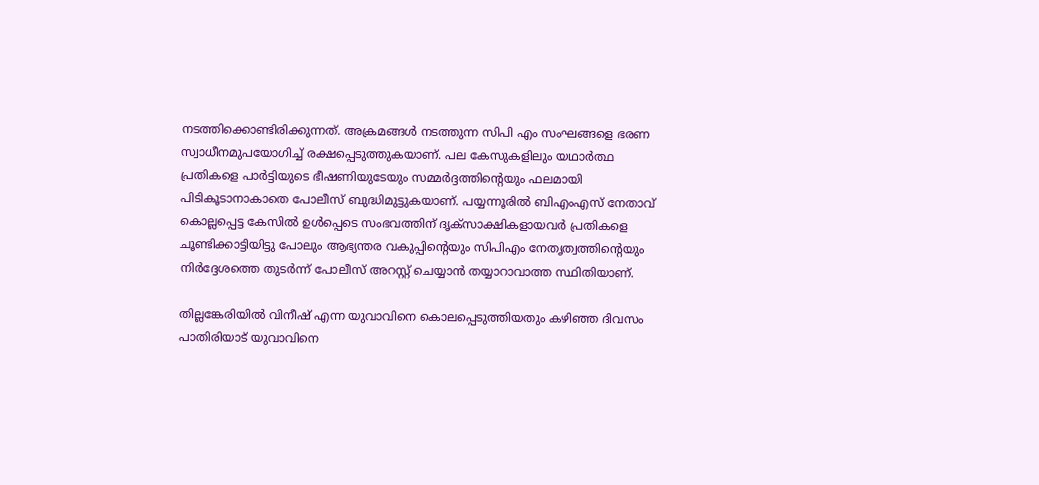നടത്തിക്കൊണ്ടിരിക്കുന്നത്. അക്രമങ്ങള്‍ നടത്തുന്ന സിപി എം സംഘങ്ങളെ ഭരണ സ്വാധീനമുപയോഗിച്ച് രക്ഷപ്പെടുത്തുകയാണ്. പല കേസുകളിലും യഥാര്‍ത്ഥ പ്രതികളെ പാര്‍ട്ടിയുടെ ഭീഷണിയുടേയും സമ്മര്‍ദ്ദത്തിന്റെയും ഫലമായി പിടികൂടാനാകാതെ പോലീസ് ബുദ്ധിമുട്ടുകയാണ്. പയ്യന്നൂരില്‍ ബിഎംഎസ് നേതാവ് കൊല്ലപ്പെട്ട കേസില്‍ ഉള്‍പ്പെടെ സംഭവത്തിന് ദൃക്‌സാക്ഷികളായവര്‍ പ്രതികളെ ചൂണ്ടിക്കാട്ടിയിട്ടു പോലും ആഭ്യന്തര വകുപ്പിന്റെയും സിപിഎം നേതൃത്വത്തിന്റെയും നിര്‍ദ്ദേശത്തെ തുടര്‍ന്ന് പോലീസ് അറസ്റ്റ് ചെയ്യാന്‍ തയ്യാറാവാത്ത സ്ഥിതിയാണ്.

തില്ലങ്കേരിയില്‍ വിനീഷ് എന്ന യുവാവിനെ കൊലപ്പെടുത്തിയതും കഴിഞ്ഞ ദിവസം പാതിരിയാട് യുവാവിനെ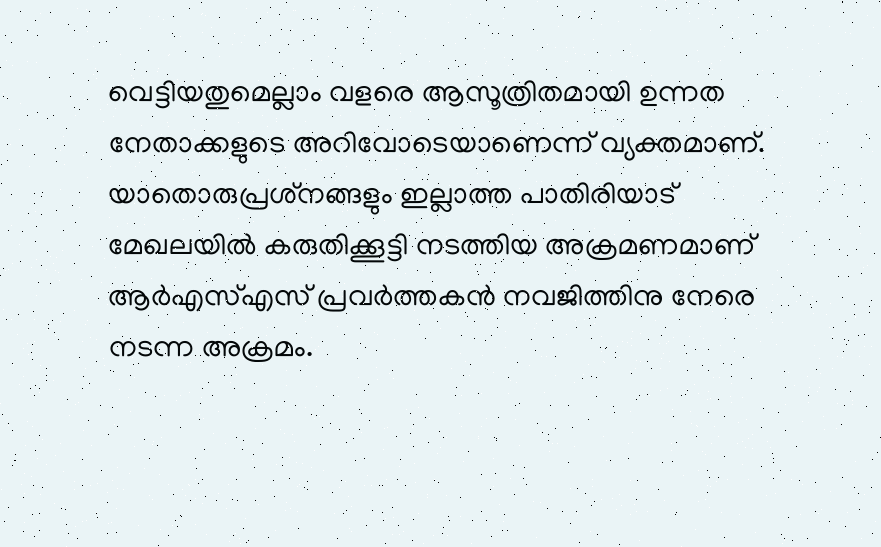വെട്ടിയതുമെല്ലാം വളരെ ആസൂത്രിതമായി ഉന്നത നേതാക്കളുടെ അറിവോടെയാണെന്ന് വ്യക്തമാണ്. യാതൊരുപ്രശ്‌നങ്ങളും ഇല്ലാത്ത പാതിരിയാട് മേഖലയില്‍ കരുതിക്കൂട്ടി നടത്തിയ അക്രമണമാണ് ആര്‍എസ്എസ് പ്രവര്‍ത്തകന്‍ നവജിത്തിനു നേരെ നടന്ന അക്രമം.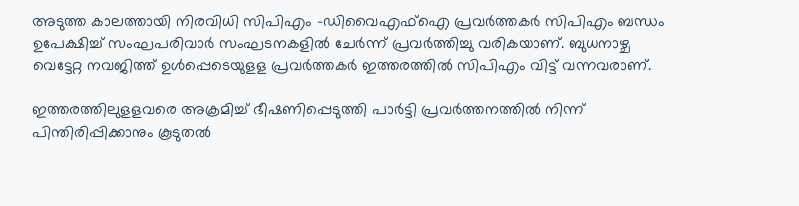അടുത്ത കാലത്തായി നിരവിധി സിപിഎം -ഡിവൈഎഫ്‌ഐ പ്രവര്‍ത്തകര്‍ സിപിഎം ബന്ധം ഉപേക്ഷിച്ച് സംഘപരിവാര്‍ സംഘടനകളില്‍ ചേര്‍ന്ന് പ്രവര്‍ത്തിച്ചു വരികയാണ്. ബുധനാഴ്ച വെട്ടേറ്റ നവജിത്ത് ഉള്‍പ്പെടെയുളള പ്രവര്‍ത്തകര്‍ ഇത്തരത്തില്‍ സിപിഎം വിട്ട് വന്നവരാണ്.

ഇത്തരത്തിലുളളവരെ അക്രമിച്ച് ഭീഷണിപ്പെടുത്തി പാര്‍ട്ടി പ്രവര്‍ത്തനത്തില്‍ നിന്ന് പിന്തിരിപ്പിക്കാനും കൂടുതല്‍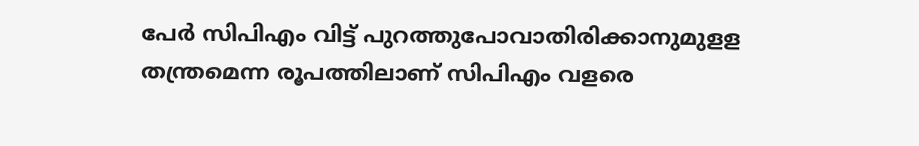പേര്‍ സിപിഎം വിട്ട് പുറത്തുപോവാതിരിക്കാനുമുളള തന്ത്രമെന്ന രൂപത്തിലാണ് സിപിഎം വളരെ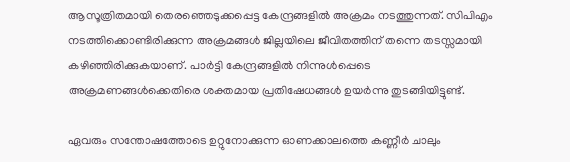ആസൂത്രിതമായി തെരഞ്ഞെടുക്കപ്പെട്ട കേന്ദ്രങ്ങളില്‍ അക്രമം നടത്തുന്നത്. സിപിഎം നടത്തിക്കൊണ്ടിരിക്കുന്ന അക്രമങ്ങള്‍ ജില്ലയിലെ ജീവിതത്തിന് തന്നെ തടസ്സമായി കഴിഞ്ഞിരിക്കുകയാണ്. പാര്‍ട്ടി കേന്ദ്രങ്ങളില്‍ നിന്നുള്‍പ്പെടെ അക്രമണങ്ങള്‍ക്കെതിരെ ശക്തമായ പ്രതിഷേധങ്ങള്‍ ഉയര്‍ന്നു തുടങ്ങിയിട്ടുണ്ട്.

ഏവരും സന്തോഷത്തോടെ ഉറ്റുനോക്കുന്ന ഓണക്കാലത്തെ കണ്ണീര്‍ ചാലും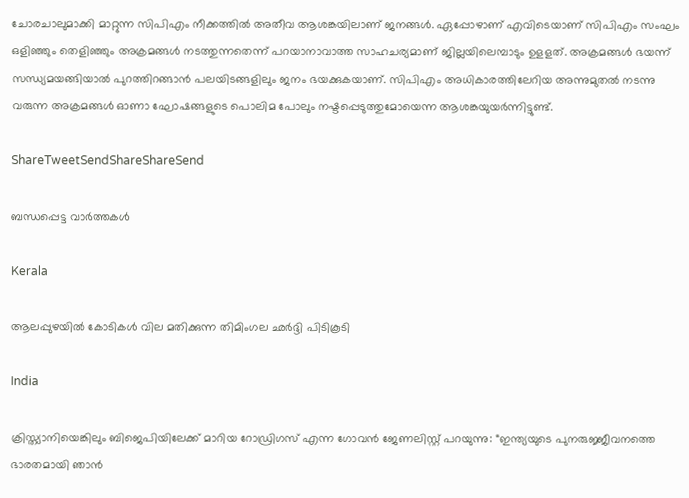ചോരചാലുമാക്കി മാറ്റുന്ന സിപിഎം നീക്കത്തില്‍ അതീവ ആശങ്കയിലാണ് ജനങ്ങള്‍. ഏപ്പോഴാണ് എവിടെയാണ് സിപിഎം സംഘം ഒളിഞ്ഞും തെളിഞ്ഞും അക്രമങ്ങള്‍ നടത്തുന്നതെന്ന് പറയാനാവാത്ത സാഹചര്യമാണ് ജില്ലയിലെമ്പാടും ഉളളത്. അക്രമങ്ങള്‍ ഭയന്ന് സന്ധ്യമയങ്ങിയാല്‍ പുറത്തിറങ്ങാന്‍ പലയിടങ്ങളിലും ജനം ഭയക്കുകയാണ്. സിപിഎം അധികാരത്തിലേറിയ അന്നുമുതല്‍ നടന്നു വരുന്ന അക്രമങ്ങള്‍ ഓണാ ഘോഷങ്ങളുടെ പൊലിമ പോലും നഷ്ടപ്പെടുത്തുമോയെന്ന ആശങ്കയുയര്‍ന്നിട്ടുണ്ട്.

ShareTweetSendShareShareSend

ബന്ധപ്പെട്ട വാര്‍ത്തകള്‍

Kerala

ആലപ്പുഴയില്‍ കോടികള്‍ വില മതിക്കുന്ന തിമിംഗല ഛര്‍ദ്ദി പിടികൂടി

India

ക്രിസ്ത്യാനിയെങ്കിലും ബിജെപിയിലേക്ക് മാറിയ റോഡ്രിഗസ് എന്ന ഗോവന്‍ ജേണലിസ്റ്റ് പറയുന്നു: “ഇന്ത്യയുടെ പുനരുജ്ജീവനത്തെ ഭാരതമായി ഞാൻ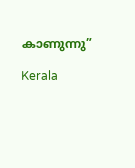കാണുന്നു”

Kerala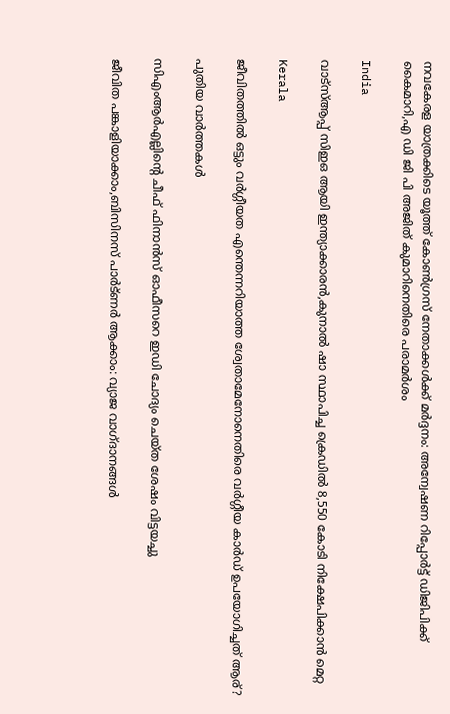നവകേരള യാത്രക്കിടെ യൂത്ത് കോണ്‍ഗ്രസ് നേതാക്കള്‍ക്ക് മര്‍ദ്ദനം: അന്വേഷണ റിപ്പോര്‍ട്ട് ഡിജിപിക്ക് കൈമാറി,എ ഡി ജി പി അജിത് കുമാറിനെതിരെ പരാമര്‍ശം

India

വാട്‌സ്ആപ്പ് സിഇഒ ആയി ഇന്ത്യാക്കാരന്‍,കുനാല്‍ ഷാ സ്ഥാപിച്ച ക്രെഡില്‍ 8,550 കോടി നിക്ഷേപിക്കാന്‍ മെറ്റ

Kerala

ജീവിതത്തില്‍ ഒട്ടും വര്‍ഗ്ഗീയത എന്തെന്നറിയാത്ത ശ്വേതാമേനോനെതിരെ വര്‍ഗ്ഗീയ കാര്‍ഡ് ഉപയോഗിച്ചത് ആര്?

പുതിയ വാര്‍ത്തകള്‍

സിഎംആര്‍എല്ലിന്റെ ചീഫ് ഫിനാന്‍സ് ഓഫീസറെ ഇഡി ചോദ്യം ചെയ്ത ശേഷം വിട്ടയച്ചു

ജീവിത പങ്കാളിയാക്കാം,ബിസിനസ് പാര്‍ട്ണര്‍ ആക്കാം: വ്യാജ വാഗ്ദാനങ്ങള്‍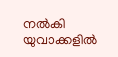നല്‍കി യുവാക്കളില്‍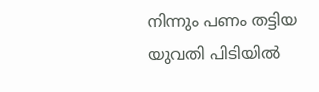നിന്നും പണം തട്ടിയ യുവതി പിടിയില്‍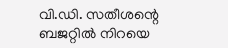വി.ഡി. സതീശന്റെ ബജറ്റില്‍ നിറയെ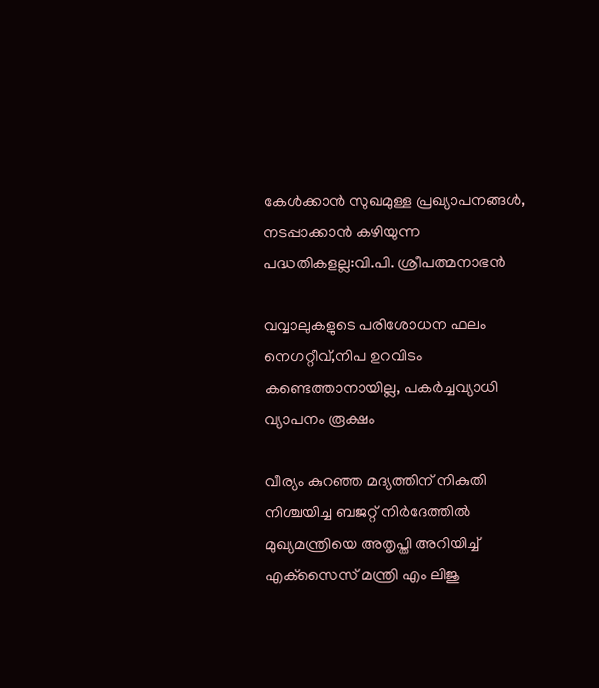കേൾക്കാൻ സുഖമുള്ള പ്രഖ്യാപനങ്ങള്‍, നടപ്പാക്കാൻ കഴിയുന്ന പദ്ധതികളല്ല:വി.പി. ശ്രീപത്മനാഭന്‍

വവ്വാലുകളുടെ പരിശോധന ഫലം നെഗറ്റീവ്,നിപ ഉറവിടം കണ്ടെത്താനായില്ല, പകര്‍ച്ചവ്യാധി വ്യാപനം രൂക്ഷം

വീര്യം കുറഞ്ഞ മദ്യത്തിന് നികുതി നിശ്ചയിച്ച ബജറ്റ് നിര്‍ദേത്തില്‍ മുഖ്യമന്ത്രിയെ അതൃപ്തി അറിയിച്ച് എക്‌സൈസ് മന്ത്രി എം ലിജു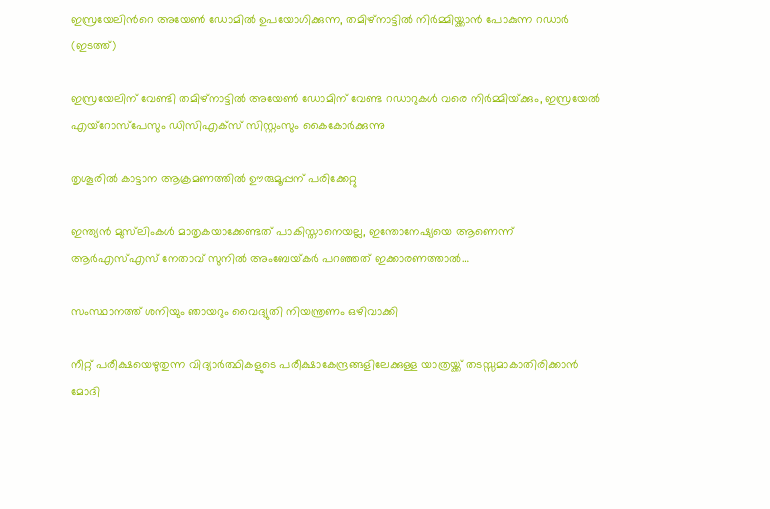ഇസ്രയേലിന്‍റെ അയേണ്‍ ഡോമില്‍ ഉപയോഗിക്കുന്ന, തമിഴ്നാട്ടില്‍ നിര്‍മ്മിയ്ക്കാന്‍ പോകുന്ന റഡാര്‍ (ഇടത്ത്)

ഇസ്രയേലിന് വേണ്ടി തമിഴ്നാട്ടില്‍ അയേണ്‍ ഡോമിന് വേണ്ട റഡാറുകള്‍ വരെ നിര്‍മ്മിയ്‌ക്കും, ഇസ്രയേല്‍ എയ്റോസ്പേസും ഡിസിഎക്സ് സിസ്റ്റംസും കൈകോര്‍ക്കുന്നു

തൃശൂരില്‍ കാട്ടാന ആക്രമണത്തില്‍ ഊരുമൂപ്പന് പരിക്കേറ്റു

ഇന്ത്യൻ മുസ്‌ലിംകള്‍ മാതൃകയാക്കേണ്ടത് പാകിസ്താനെയല്ല, ഇന്തോനേഷ്യയെ ആണെന്ന് ആര്‍എസ്‌എസ് നേതാവ് സുനില്‍ അംബേയ്‌കര്‍ പറഞ്ഞത് ഇക്കാരണത്താല്‍…

സംസ്ഥാനത്ത് ശനിയും ഞായറും വൈദ്യുതി നിയന്ത്രണം ഒഴിവാക്കി

നീറ്റ് പരീക്ഷയെഴുതുന്ന വിദ്യാര്‍ത്ഥികളുടെ പരീക്ഷാകേന്ദ്രങ്ങളിലേക്കുള്ള യാത്രയ്ക്ക് തടസ്സമാകാതിരിക്കാന്‍ മോദി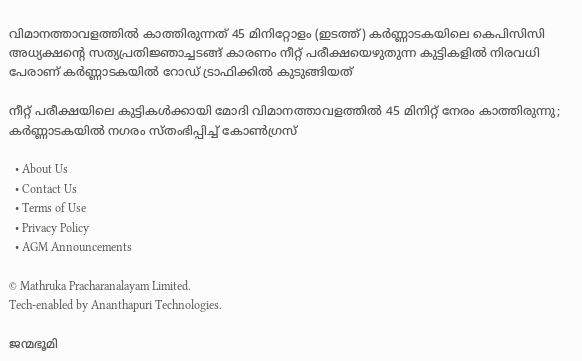വിമാനത്താവളത്തില്‍ കാത്തിരുന്നത് 45 മിനിറ്റോളം (ഇടത്ത്) കര്‍ണ്ണാടകയിലെ കെപിസിസി അധ്യക്ഷന്‍റെ സത്യപ്രതിജ്ഞാച്ചടങ്ങ് കാരണം നീറ്റ് പരീക്ഷയെഴുതുന്ന കുട്ടികളില്‍ നിരവധി പേരാണ് കര്‍ണ്ണാടകയില്‍ റോഡ് ട്രാഫിക്കില്‍ കുടുങ്ങിയത്

നീറ്റ് പരീക്ഷയിലെ കുട്ടികള്‍ക്കായി മോദി വിമാനത്താവളത്തില്‍ 45 മിനിറ്റ് നേരം കാത്തിരുന്നു; കര്‍ണ്ണാടകയില്‍ നഗരം സ്തംഭിപ്പിച്ച് കോണ്‍ഗ്രസ്

  • About Us
  • Contact Us
  • Terms of Use
  • Privacy Policy
  • AGM Announcements

© Mathruka Pracharanalayam Limited.
Tech-enabled by Ananthapuri Technologies.

ജന്മഭൂമി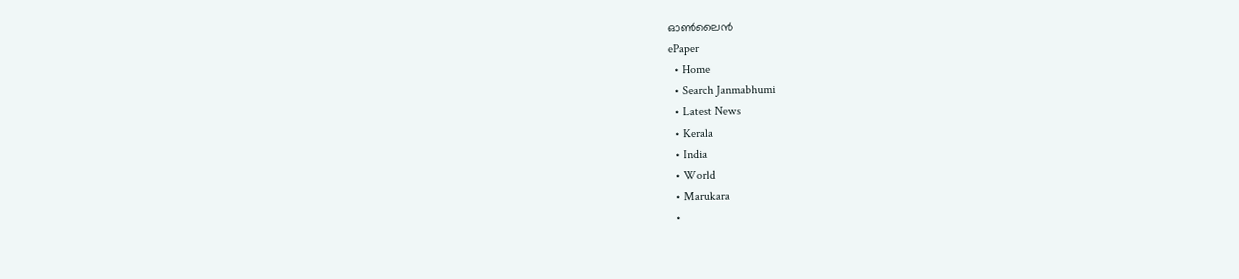ഓണ്‍ലൈന്‍
ePaper
  • Home
  • Search Janmabhumi
  • Latest News
  • Kerala
  • India
  • World
  • Marukara
  •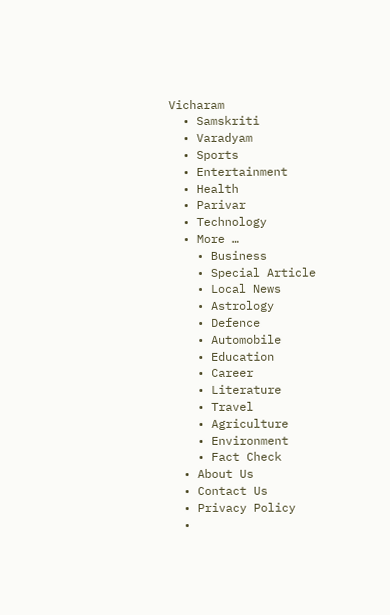Vicharam
  • Samskriti
  • Varadyam
  • Sports
  • Entertainment
  • Health
  • Parivar
  • Technology
  • More …
    • Business
    • Special Article
    • Local News
    • Astrology
    • Defence
    • Automobile
    • Education
    • Career
    • Literature
    • Travel
    • Agriculture
    • Environment
    • Fact Check
  • About Us
  • Contact Us
  • Privacy Policy
  •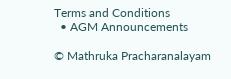Terms and Conditions
  • AGM Announcements

© Mathruka Pracharanalayam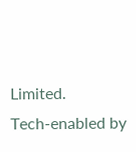Limited.
Tech-enabled by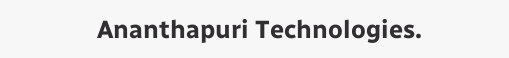Ananthapuri Technologies.